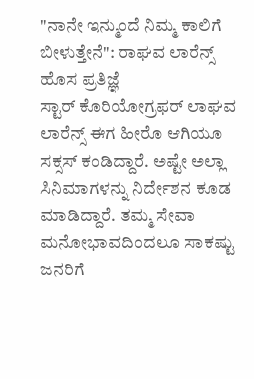"ನಾನೇ ಇನ್ಮುಂದೆ ನಿಮ್ಮ ಕಾಲಿಗೆ ಬೀಳುತ್ತೇನೆ": ರಾಘವ ಲಾರೆನ್ಸ್ ಹೊಸ ಪ್ರತಿಜ್ಞೆ
ಸ್ಟಾರ್ ಕೊರಿಯೋಗ್ರಫರ್ ಲಾಘವ ಲಾರೆನ್ಸ್ ಈಗ ಹೀರೊ ಆಗಿಯೂ ಸಕ್ಸಸ್ ಕಂಡಿದ್ದಾರೆ. ಅಷ್ಟೇ ಅಲ್ಲಾ ಸಿನಿಮಾಗಳನ್ನು ನಿರ್ದೇಶನ ಕೂಡ ಮಾಡಿದ್ದಾರೆ. ತಮ್ಮ ಸೇವಾ ಮನೋಭಾವದಿಂದಲೂ ಸಾಕಷ್ಟು ಜನರಿಗೆ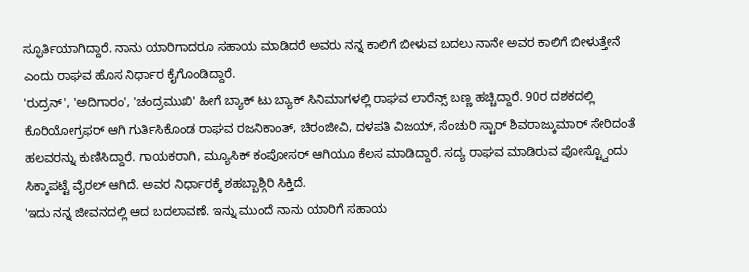ಸ್ಫೂರ್ತಿಯಾಗಿದ್ದಾರೆ. ನಾನು ಯಾರಿಗಾದರೂ ಸಹಾಯ ಮಾಡಿದರೆ ಅವರು ನನ್ನ ಕಾಲಿಗೆ ಬೀಳುವ ಬದಲು ನಾನೇ ಅವರ ಕಾಲಿಗೆ ಬೀಳುತ್ತೇನೆ ಎಂದು ರಾಘವ ಹೊಸ ನಿರ್ಧಾರ ಕೈಗೊಂಡಿದ್ದಾರೆ.
'ರುದ್ರನ್', 'ಅದಿಗಾರಂ', 'ಚಂದ್ರಮುಖಿ' ಹೀಗೆ ಬ್ಯಾಕ್ ಟು ಬ್ಯಾಕ್ ಸಿನಿಮಾಗಳಲ್ಲಿ ರಾಘವ ಲಾರೆನ್ಸ್ ಬಣ್ಣ ಹಚ್ಚಿದ್ದಾರೆ. 90ರ ದಶಕದಲ್ಲಿ ಕೊರಿಯೋಗ್ರಫರ್ ಆಗಿ ಗುರ್ತಿಸಿಕೊಂಡ ರಾಘವ ರಜನಿಕಾಂತ್, ಚಿರಂಜೀವಿ, ದಳಪತಿ ವಿಜಯ್, ಸೆಂಚುರಿ ಸ್ಟಾರ್ ಶಿವರಾಜ್ಕುಮಾರ್ ಸೇರಿದಂತೆ ಹಲವರನ್ನು ಕುಣಿಸಿದ್ದಾರೆ. ಗಾಯಕರಾಗಿ, ಮ್ಯೂಸಿಕ್ ಕಂಪೋಸರ್ ಆಗಿಯೂ ಕೆಲಸ ಮಾಡಿದ್ದಾರೆ. ಸದ್ಯ ರಾಘವ ಮಾಡಿರುವ ಪೋಸ್ಟ್ವೊಂದು ಸಿಕ್ಕಾಪಟ್ಟೆ ವೈರಲ್ ಆಗಿದೆ. ಅವರ ನಿರ್ಧಾರಕ್ಕೆ ಶಹಬ್ಬಾಶ್ಗಿರಿ ಸಿಕ್ತಿದೆ.
'ಇದು ನನ್ನ ಜೀವನದಲ್ಲಿ ಆದ ಬದಲಾವಣೆ. ಇನ್ನು ಮುಂದೆ ನಾನು ಯಾರಿಗೆ ಸಹಾಯ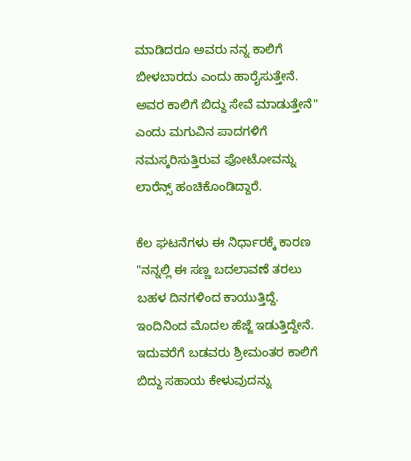ಮಾಡಿದರೂ ಅವರು ನನ್ನ ಕಾಲಿಗೆ ಬೀಳಬಾರದು ಎಂದು ಹಾರೈಸುತ್ತೇನೆ. ಅವರ ಕಾಲಿಗೆ ಬಿದ್ದು ಸೇವೆ ಮಾಡುತ್ತೇನೆ" ಎಂದು ಮಗುವಿನ ಪಾದಗಳಿಗೆ ನಮಸ್ಕರಿಸುತ್ತಿರುವ ಫೋಟೋವನ್ನು ಲಾರೆನ್ಸ್ ಹಂಚಿಕೊಂಡಿದ್ದಾರೆ.

ಕೆಲ ಘಟನೆಗಳು ಈ ನಿರ್ಧಾರಕ್ಕೆ ಕಾರಣ
"ನನ್ನಲ್ಲಿ ಈ ಸಣ್ಣ ಬದಲಾವಣೆ ತರಲು ಬಹಳ ದಿನಗಳಿಂದ ಕಾಯುತ್ತಿದ್ದೆ. ಇಂದಿನಿಂದ ಮೊದಲ ಹೆಜ್ಜೆ ಇಡುತ್ತಿದ್ದೇನೆ. ಇದುವರೆಗೆ ಬಡವರು ಶ್ರೀಮಂತರ ಕಾಲಿಗೆ ಬಿದ್ದು ಸಹಾಯ ಕೇಳುವುದನ್ನು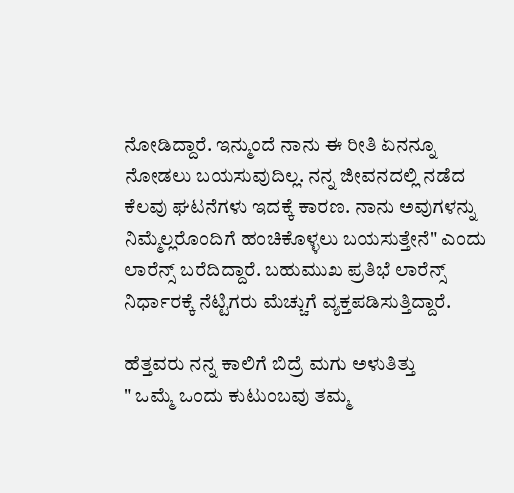ನೋಡಿದ್ದಾರೆ. ಇನ್ಮುಂದೆ ನಾನು ಈ ರೀತಿ ಏನನ್ನೂ ನೋಡಲು ಬಯಸುವುದಿಲ್ಲ. ನನ್ನ ಜೀವನದಲ್ಲಿ ನಡೆದ ಕೆಲವು ಘಟನೆಗಳು ಇದಕ್ಕೆ ಕಾರಣ. ನಾನು ಅವುಗಳನ್ನು ನಿಮ್ಮೆಲ್ಲರೊಂದಿಗೆ ಹಂಚಿಕೊಳ್ಳಲು ಬಯಸುತ್ತೇನೆ" ಎಂದು ಲಾರೆನ್ಸ್ ಬರೆದಿದ್ದಾರೆ. ಬಹುಮುಖ ಪ್ರತಿಭೆ ಲಾರೆನ್ಸ್ ನಿರ್ಧಾರಕ್ಕೆ ನೆಟ್ಟಿಗರು ಮೆಚ್ಚುಗೆ ವ್ಯಕ್ತಪಡಿಸುತ್ತಿದ್ದಾರೆ.

ಹೆತ್ತವರು ನನ್ನ ಕಾಲಿಗೆ ಬಿದ್ರೆ ಮಗು ಅಳುತಿತ್ತು
" ಒಮ್ಮೆ ಒಂದು ಕುಟುಂಬವು ತಮ್ಮ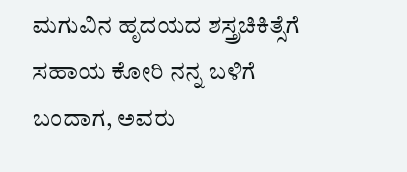ಮಗುವಿನ ಹೃದಯದ ಶಸ್ತ್ರಚಿಕಿತ್ಸೆಗೆ ಸಹಾಯ ಕೋರಿ ನನ್ನ ಬಳಿಗೆ ಬಂದಾಗ, ಅವರು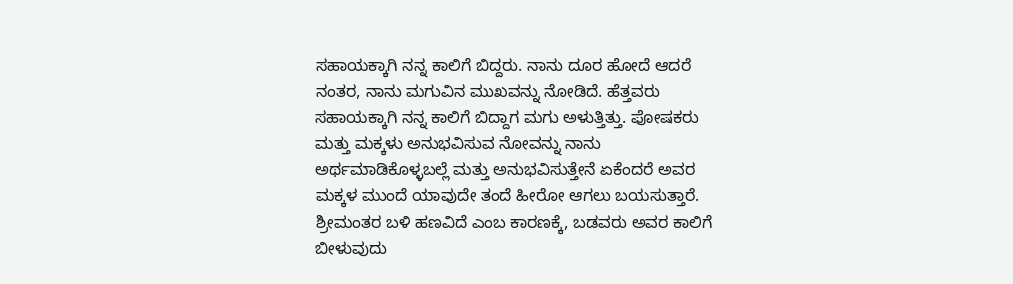ಸಹಾಯಕ್ಕಾಗಿ ನನ್ನ ಕಾಲಿಗೆ ಬಿದ್ದರು. ನಾನು ದೂರ ಹೋದೆ ಆದರೆ ನಂತರ, ನಾನು ಮಗುವಿನ ಮುಖವನ್ನು ನೋಡಿದೆ. ಹೆತ್ತವರು ಸಹಾಯಕ್ಕಾಗಿ ನನ್ನ ಕಾಲಿಗೆ ಬಿದ್ದಾಗ ಮಗು ಅಳುತ್ತಿತ್ತು. ಪೋಷಕರು ಮತ್ತು ಮಕ್ಕಳು ಅನುಭವಿಸುವ ನೋವನ್ನು ನಾನು ಅರ್ಥಮಾಡಿಕೊಳ್ಳಬಲ್ಲೆ ಮತ್ತು ಅನುಭವಿಸುತ್ತೇನೆ ಏಕೆಂದರೆ ಅವರ ಮಕ್ಕಳ ಮುಂದೆ ಯಾವುದೇ ತಂದೆ ಹೀರೋ ಆಗಲು ಬಯಸುತ್ತಾರೆ. ಶ್ರೀಮಂತರ ಬಳಿ ಹಣವಿದೆ ಎಂಬ ಕಾರಣಕ್ಕೆ, ಬಡವರು ಅವರ ಕಾಲಿಗೆ ಬೀಳುವುದು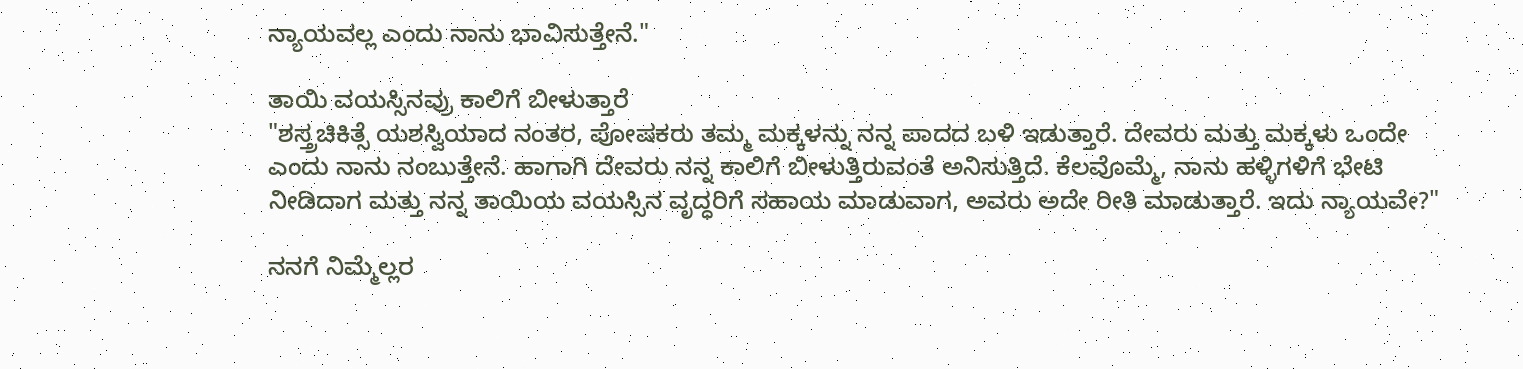ನ್ಯಾಯವಲ್ಲ ಎಂದು ನಾನು ಭಾವಿಸುತ್ತೇನೆ."

ತಾಯಿ ವಯಸ್ಸಿನವ್ರು ಕಾಲಿಗೆ ಬೀಳುತ್ತಾರೆ
"ಶಸ್ತ್ರಚಿಕಿತ್ಸೆ ಯಶಸ್ವಿಯಾದ ನಂತರ, ಪೋಷಕರು ತಮ್ಮ ಮಕ್ಕಳನ್ನು ನನ್ನ ಪಾದದ ಬಳಿ ಇಡುತ್ತಾರೆ. ದೇವರು ಮತ್ತು ಮಕ್ಕಳು ಒಂದೇ ಎಂದು ನಾನು ನಂಬುತ್ತೇನೆ. ಹಾಗಾಗಿ ದೇವರು ನನ್ನ ಕಾಲಿಗೆ ಬೀಳುತ್ತಿರುವಂತೆ ಅನಿಸುತ್ತಿದೆ. ಕೆಲವೊಮ್ಮೆ, ನಾನು ಹಳ್ಳಿಗಳಿಗೆ ಭೇಟಿ ನೀಡಿದಾಗ ಮತ್ತು ನನ್ನ ತಾಯಿಯ ವಯಸ್ಸಿನ ವೃದ್ಧರಿಗೆ ಸಹಾಯ ಮಾಡುವಾಗ, ಅವರು ಅದೇ ರೀತಿ ಮಾಡುತ್ತಾರೆ. ಇದು ನ್ಯಾಯವೇ?"

ನನಗೆ ನಿಮ್ಮೆಲ್ಲರ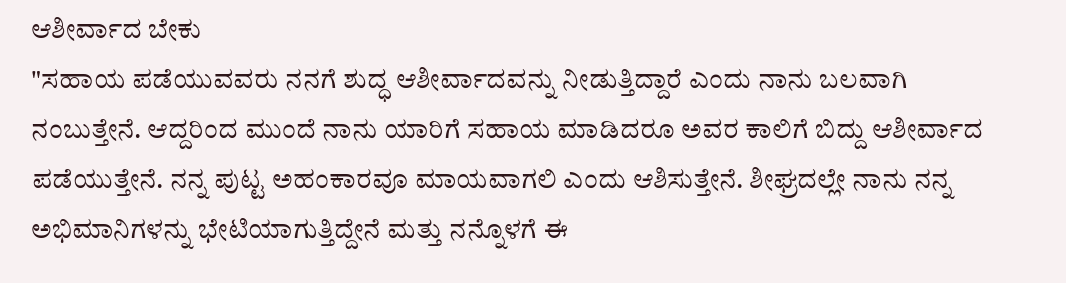ಆಶೀರ್ವಾದ ಬೇಕು
"ಸಹಾಯ ಪಡೆಯುವವರು ನನಗೆ ಶುದ್ಧ ಆಶೀರ್ವಾದವನ್ನು ನೀಡುತ್ತಿದ್ದಾರೆ ಎಂದು ನಾನು ಬಲವಾಗಿ ನಂಬುತ್ತೇನೆ. ಆದ್ದರಿಂದ ಮುಂದೆ ನಾನು ಯಾರಿಗೆ ಸಹಾಯ ಮಾಡಿದರೂ ಅವರ ಕಾಲಿಗೆ ಬಿದ್ದು ಆಶೀರ್ವಾದ ಪಡೆಯುತ್ತೇನೆ. ನನ್ನ ಪುಟ್ಟ ಅಹಂಕಾರವೂ ಮಾಯವಾಗಲಿ ಎಂದು ಆಶಿಸುತ್ತೇನೆ. ಶೀಘ್ರದಲ್ಲೇ ನಾನು ನನ್ನ ಅಭಿಮಾನಿಗಳನ್ನು ಭೇಟಿಯಾಗುತ್ತಿದ್ದೇನೆ ಮತ್ತು ನನ್ನೊಳಗೆ ಈ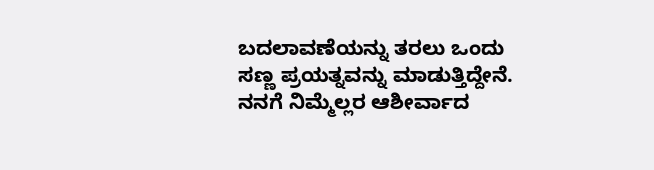ಬದಲಾವಣೆಯನ್ನು ತರಲು ಒಂದು ಸಣ್ಣ ಪ್ರಯತ್ನವನ್ನು ಮಾಡುತ್ತಿದ್ದೇನೆ. ನನಗೆ ನಿಮ್ಮೆಲ್ಲರ ಆಶೀರ್ವಾದ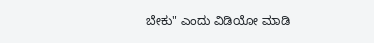ಬೇಕು" ಎಂದು ವಿಡಿಯೋ ಮಾಡಿ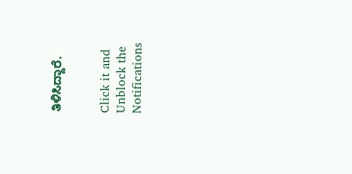ತಿಳಿಸಿದ್ದಾರೆ.


Click it and Unblock the Notifications